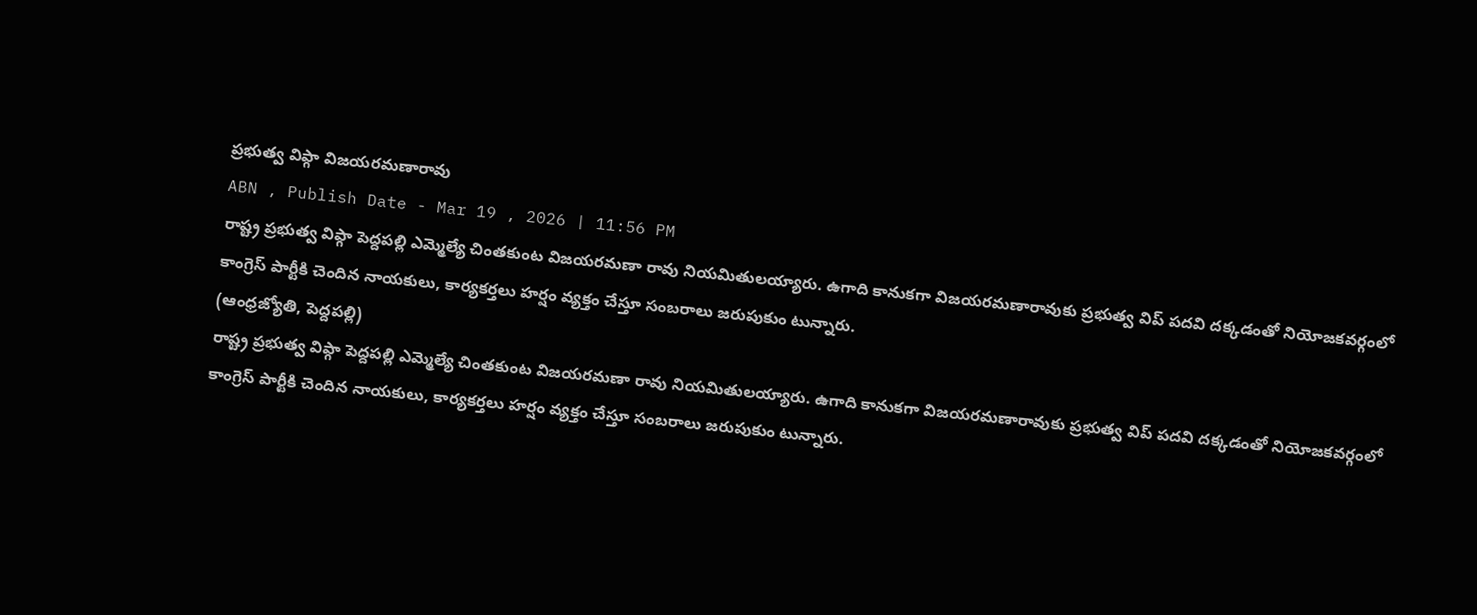ప్రభుత్వ విప్గా విజయరమణారావు
ABN , Publish Date - Mar 19 , 2026 | 11:56 PM
రాష్ట్ర ప్రభుత్వ విప్గా పెద్దపల్లి ఎమ్మెల్యే చింతకుంట విజయరమణా రావు నియమితులయ్యారు. ఉగాది కానుకగా విజయరమణారావుకు ప్రభుత్వ విప్ పదవి దక్కడంతో నియోజకవర్గంలో కాంగ్రెస్ పార్టీకి చెందిన నాయకులు, కార్యకర్తలు హర్షం వ్యక్తం చేస్తూ సంబరాలు జరుపుకుం టున్నారు.
(ఆంధ్రజ్యోతి, పెద్దపల్లి)
రాష్ట్ర ప్రభుత్వ విప్గా పెద్దపల్లి ఎమ్మెల్యే చింతకుంట విజయరమణా రావు నియమితులయ్యారు. ఉగాది కానుకగా విజయరమణారావుకు ప్రభుత్వ విప్ పదవి దక్కడంతో నియోజకవర్గంలో కాంగ్రెస్ పార్టీకి చెందిన నాయకులు, కార్యకర్తలు హర్షం వ్యక్తం చేస్తూ సంబరాలు జరుపుకుం టున్నారు.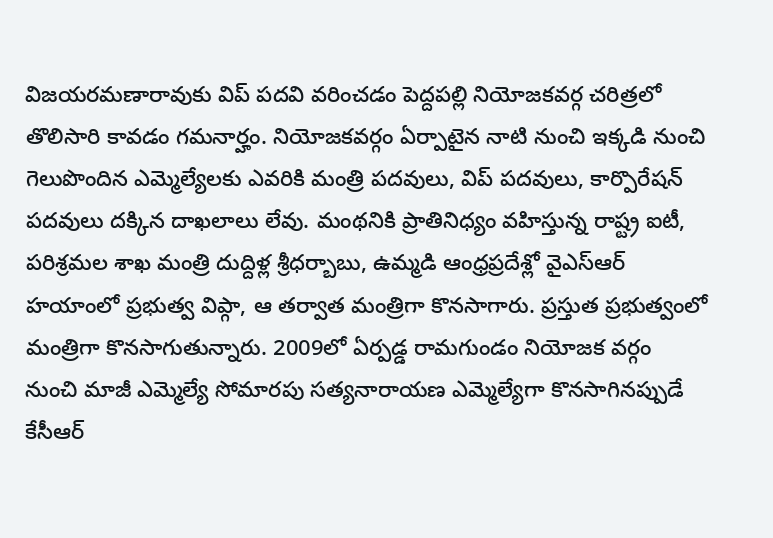విజయరమణారావుకు విప్ పదవి వరించడం పెద్దపల్లి నియోజకవర్గ చరిత్రలో తొలిసారి కావడం గమనార్హం. నియోజకవర్గం ఏర్పాటైన నాటి నుంచి ఇక్కడి నుంచి గెలుపొందిన ఎమ్మెల్యేలకు ఎవరికి మంత్రి పదవులు, విప్ పదవులు, కార్పొరేషన్ పదవులు దక్కిన దాఖలాలు లేవు. మంథనికి ప్రాతినిధ్యం వహిస్తున్న రాష్ట్ర ఐటీ, పరిశ్రమల శాఖ మంత్రి దుద్దిళ్ల శ్రీధర్బాబు, ఉమ్మడి ఆంధ్రప్రదేశ్లో వైఎస్ఆర్ హయాంలో ప్రభుత్వ విప్గా, ఆ తర్వాత మంత్రిగా కొనసాగారు. ప్రస్తుత ప్రభుత్వంలో మంత్రిగా కొనసాగుతున్నారు. 2009లో ఏర్పడ్డ రామగుండం నియోజక వర్గం నుంచి మాజీ ఎమ్మెల్యే సోమారపు సత్యనారాయణ ఎమ్మెల్యేగా కొనసాగినప్పుడే కేసీఆర్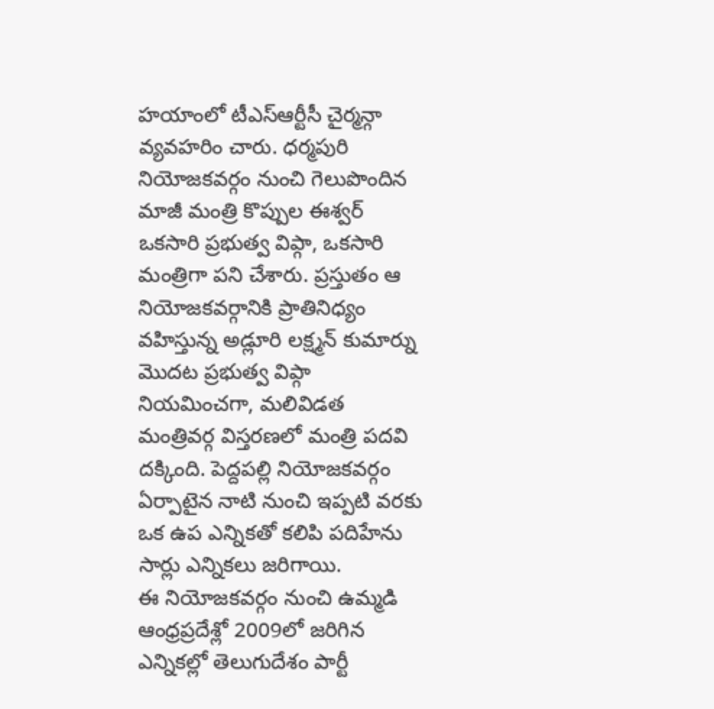హయాంలో టీఎస్ఆర్టీసీ చైర్మన్గా వ్యవహరిం చారు. ధర్మపురి నియోజకవర్గం నుంచి గెలుపొందిన మాజీ మంత్రి కొప్పుల ఈశ్వర్ ఒకసారి ప్రభుత్వ విప్గా, ఒకసారి మంత్రిగా పని చేశారు. ప్రస్తుతం ఆ నియోజకవర్గానికి ప్రాతినిధ్యం వహిస్తున్న అడ్లూరి లక్ష్మన్ కుమార్ను మొదట ప్రభుత్వ విప్గా నియమించగా, మలివిడత మంత్రివర్గ విస్తరణలో మంత్రి పదవి దక్కింది. పెద్దపల్లి నియోజకవర్గం ఏర్పాటైన నాటి నుంచి ఇప్పటి వరకు ఒక ఉప ఎన్నికతో కలిపి పదిహేను సార్లు ఎన్నికలు జరిగాయి.
ఈ నియోజకవర్గం నుంచి ఉమ్మడి ఆంధ్రప్రదేశ్లో 2009లో జరిగిన ఎన్నికల్లో తెలుగుదేశం పార్టీ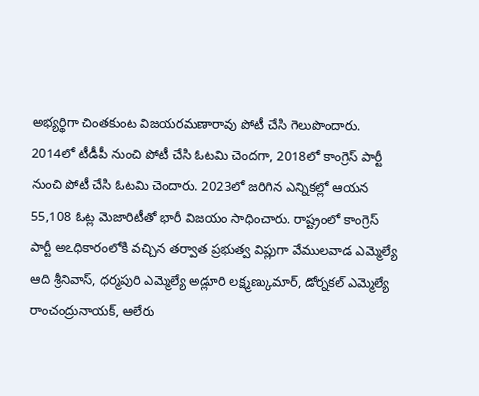అభ్యర్థిగా చింతకుంట విజయరమణారావు పోటీ చేసి గెలుపొందారు. 2014లో టీడీపీ నుంచి పోటీ చేసి ఓటమి చెందగా, 2018లో కాంగ్రెస్ పార్టీ నుంచి పోటీ చేసి ఓటమి చెందారు. 2023లో జరిగిన ఎన్నికల్లో ఆయన 55,108 ఓట్ల మెజారిటీతో భారీ విజయం సాధించారు. రాష్ట్రంలో కాంగ్రెస్ పార్టీ అఽధికారంలోకి వచ్చిన తర్వాత ప్రభుత్వ విప్లుగా వేములవాడ ఎమ్మెల్యే ఆది శ్రీనివాస్, ధర్మపురి ఎమ్మెల్యే అడ్లూరి లక్ష్మణ్కుమార్, డోర్నకల్ ఎమ్మెల్యే రాంచంద్రునాయక్, ఆలేరు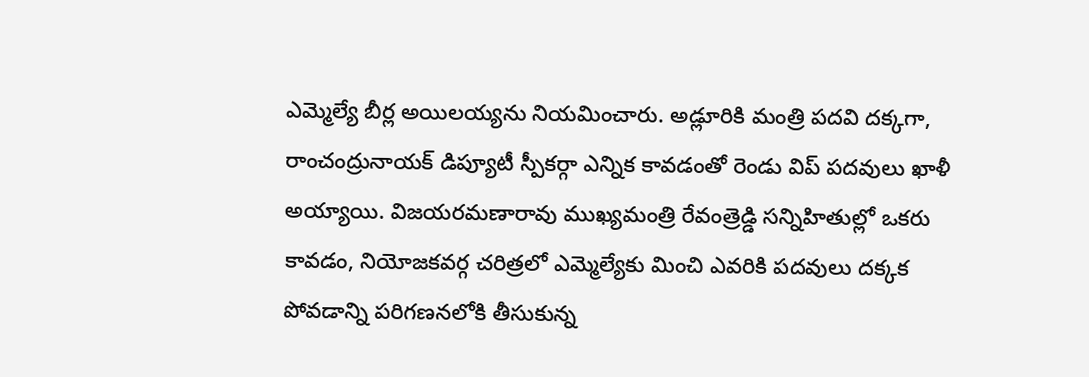ఎమ్మెల్యే బీర్ల అయిలయ్యను నియమించారు. అడ్లూరికి మంత్రి పదవి దక్కగా, రాంచంద్రునాయక్ డిప్యూటీ స్పీకర్గా ఎన్నిక కావడంతో రెండు విప్ పదవులు ఖాళీ అయ్యాయి. విజయరమణారావు ముఖ్యమంత్రి రేవంత్రెడ్డి సన్నిహితుల్లో ఒకరు కావడం, నియోజకవర్గ చరిత్రలో ఎమ్మెల్యేకు మించి ఎవరికి పదవులు దక్కక పోవడాన్ని పరిగణనలోకి తీసుకున్న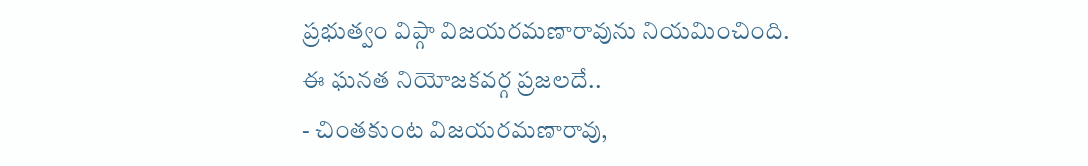ప్రభుత్వం విప్గా విజయరమణారావును నియమించింది.
ఈ ఘనత నియోజకవర్గ ప్రజలదే..
- చింతకుంట విజయరమణారావు,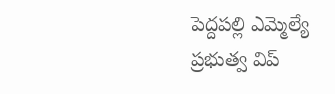పెద్దపల్లి ఎమ్మెల్యే
ప్రభుత్వ విప్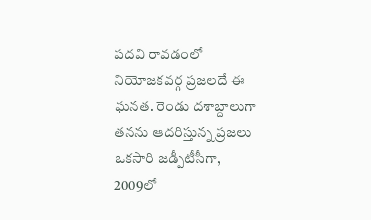పదవి రావడంలో నియోజకవర్గ ప్రజలదే ఈ ఘనత. రెండు దశాబ్దాలుగా తనను ఆదరిస్తున్న ప్రజలు ఒకసారి జడ్పీటీసీగా, 2009లో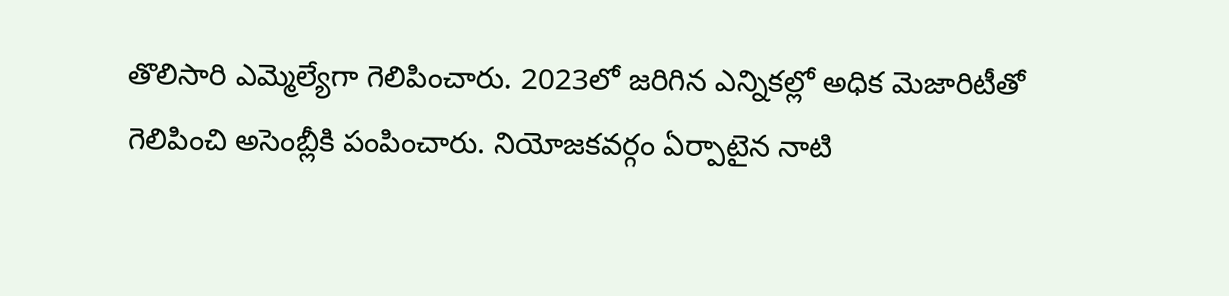తొలిసారి ఎమ్మెల్యేగా గెలిపించారు. 2023లో జరిగిన ఎన్నికల్లో అధిక మెజారిటీతో గెలిపించి అసెంబ్లీకి పంపించారు. నియోజకవర్గం ఏర్పాటైన నాటి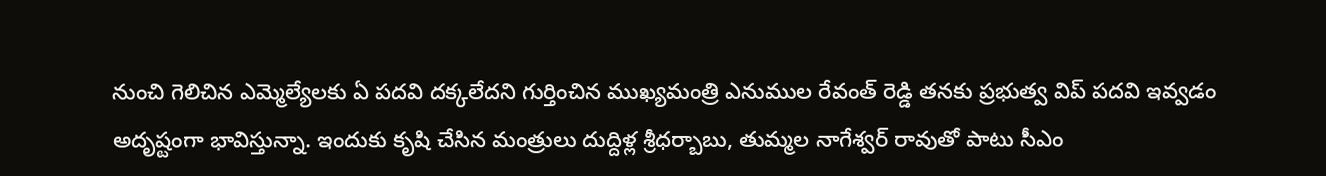నుంచి గెలిచిన ఎమ్మెల్యేలకు ఏ పదవి దక్కలేదని గుర్తించిన ముఖ్యమంత్రి ఎనుముల రేవంత్ రెడ్డి తనకు ప్రభుత్వ విప్ పదవి ఇవ్వడం అదృష్టంగా భావిస్తున్నా. ఇందుకు కృషి చేసిన మంత్రులు దుద్దిళ్ల శ్రీధర్బాబు, తుమ్మల నాగేశ్వర్ రావుతో పాటు సీఎం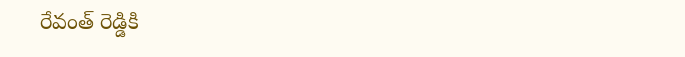రేవంత్ రెడ్డికి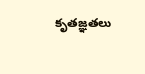కృతజ్ఞతలు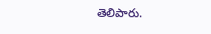తెలిపారు.